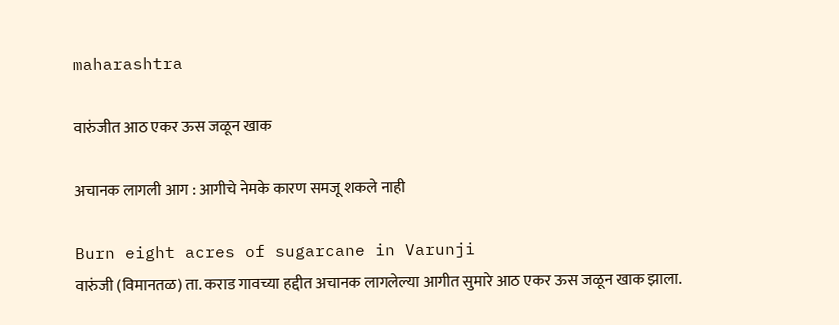maharashtra

वारुंजीत आठ एकर ऊस जळून खाक

अचानक लागली आग : आगीचे नेमके कारण समजू शकले नाही

Burn eight acres of sugarcane in Varunji
वारुंजी (विमानतळ) ता. कराड गावच्या हद्दीत अचानक लागलेल्या आगीत सुमारे आठ एकर ऊस जळून खाक झाला.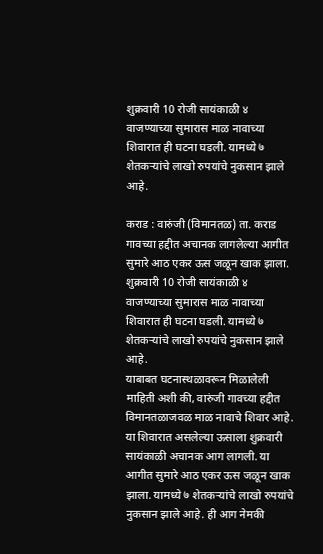शुक्रवारी 10 रोजी सायंकाळी ४ वाजण्याच्या सुमारास माळ नावाच्या शिवारात ही घटना घडली. यामध्ये ७  शेतकऱ्यांचे लाखो रुपयांचे नुकसान झाले आहे.

कराड : वारुंजी (विमानतळ) ता. कराड गावच्या हद्दीत अचानक लागलेल्या आगीत सुमारे आठ एकर ऊस जळून खाक झाला. शुक्रवारी 10 रोजी सायंकाळी ४ वाजण्याच्या सुमारास माळ नावाच्या शिवारात ही घटना घडली. यामध्ये ७  शेतकऱ्यांचे लाखो रुपयांचे नुकसान झाले आहे.
याबाबत घटनास्थळावरून मिळालेली माहिती अशी की, वारुंजी गावच्या हद्दीत विमानतळाजवळ माळ नावाचे शिवार आहे. या शिवारात असलेल्या ऊसाला शुक्रवारी सायंकाळी अचानक आग लागली. या आगीत सुमारे आठ एकर ऊस जळून खाक झाला. यामध्ये ७ शेतकऱ्यांचे लाखो रुपयांचे नुकसान झाले आहे. ही आग नेमकी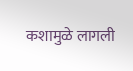कशामुळे लागली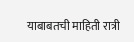याबाबतची माहिती रात्री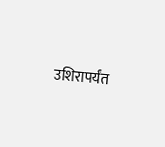उशिरापर्यंत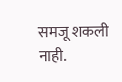समजू शकली नाही.